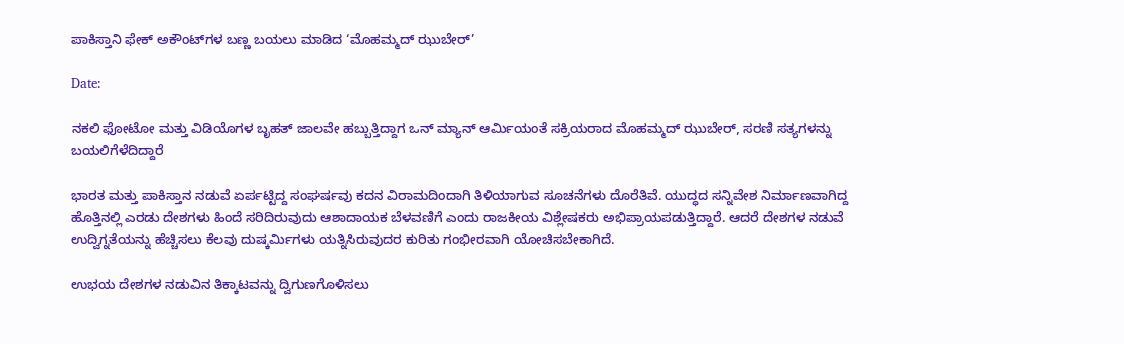ಪಾಕಿಸ್ತಾನಿ ಫೇಕ್‌ ಅಕೌಂಟ್‌ಗಳ ಬಣ್ಣ ಬಯಲು ಮಾಡಿದ ‘ಮೊಹಮ್ಮದ್ ಝುಬೇರ್’

Date:

ನಕಲಿ ಫೋಟೋ ಮತ್ತು ವಿಡಿಯೊಗಳ ಬೃಹತ್ ಜಾಲವೇ ಹಬ್ಬುತ್ತಿದ್ದಾಗ ಒನ್‌ ಮ್ಯಾನ್ ಆರ್ಮಿಯಂತೆ ಸಕ್ರಿಯರಾದ ಮೊಹಮ್ಮದ್ ಝುಬೇರ್, ಸರಣಿ ಸತ್ಯಗಳನ್ನು ಬಯಲಿಗೆಳೆದಿದ್ದಾರೆ

ಭಾರತ ಮತ್ತು ಪಾಕಿಸ್ತಾನ ನಡುವೆ ಏರ್ಪಟ್ಟಿದ್ದ ಸಂಘರ್ಷವು ಕದನ ವಿರಾಮದಿಂದಾಗಿ ತಿಳಿಯಾಗುವ ಸೂಚನೆಗಳು ದೊರೆತಿವೆ. ಯುದ್ಧದ ಸನ್ನಿವೇಶ ನಿರ್ಮಾಣವಾಗಿದ್ದ ಹೊತ್ತಿನಲ್ಲಿ ಎರಡು ದೇಶಗಳು ಹಿಂದೆ ಸರಿದಿರುವುದು ಆಶಾದಾಯಕ ಬೆಳವಣಿಗೆ ಎಂದು ರಾಜಕೀಯ ವಿಶ್ಲೇಷಕರು ಅಭಿಪ್ರಾಯಪಡುತ್ತಿದ್ದಾರೆ. ಆದರೆ ದೇಶಗಳ ನಡುವೆ ಉದ್ವಿಗ್ನತೆಯನ್ನು ಹೆಚ್ಚಿಸಲು ಕೆಲವು ದುಷ್ಕರ್ಮಿಗಳು ಯತ್ನಿಸಿರುವುದರ ಕುರಿತು ಗಂಭೀರವಾಗಿ ಯೋಚಿಸಬೇಕಾಗಿದೆ.

ಉಭಯ ದೇಶಗಳ ನಡುವಿನ ತಿಕ್ಕಾಟವನ್ನು ದ್ವಿಗುಣಗೊಳಿಸಲು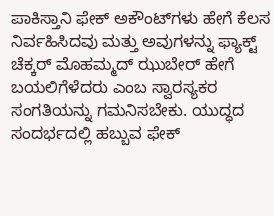ಪಾಕಿಸ್ತಾನಿ ಫೇಕ್ ಅಕೌಂಟ್‌ಗಳು ಹೇಗೆ ಕೆಲಸ ನಿರ್ವಹಿಸಿದವು ಮತ್ತು ಅವುಗಳನ್ನು ಫ್ಯಾಕ್ಟ್ ಚೆಕ್ಕರ್ ಮೊಹಮ್ಮದ್ ಝುಬೇರ್ ಹೇಗೆ ಬಯಲಿಗೆಳೆದರು ಎಂಬ ಸ್ವಾರಸ್ಯಕರ ಸಂಗತಿಯನ್ನು ಗಮನಿಸಬೇಕು. ಯುದ್ಧದ ಸಂದರ್ಭದಲ್ಲಿ ಹಬ್ಬುವ ಫೇಕ್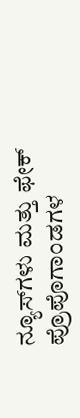ನ್ಯೂಸ್‌ಗಳು ಮತ್ತು ಫೇಕ್ ಪ್ರೊಪೊಗಾಂಡಗಳ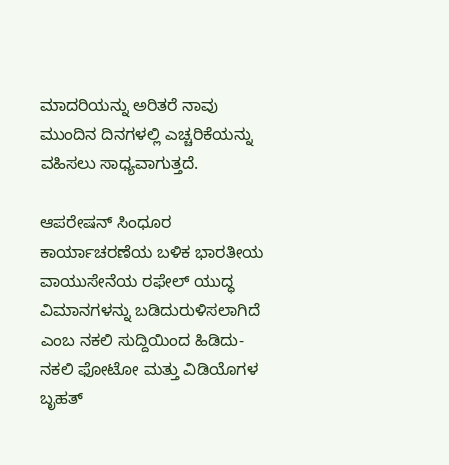ಮಾದರಿಯನ್ನು ಅರಿತರೆ ನಾವು ಮುಂದಿನ ದಿನಗಳಲ್ಲಿ ಎಚ್ಚರಿಕೆಯನ್ನು ವಹಿಸಲು ಸಾಧ್ಯವಾಗುತ್ತದೆ.

ಆಪರೇಷನ್‌ ಸಿಂಧೂರ ಕಾರ್ಯಾಚರಣೆಯ ಬಳಿಕ ಭಾರತೀಯ ವಾಯುಸೇನೆಯ ರಫೇಲ್ ಯುದ್ಧ ವಿಮಾನಗಳನ್ನು ಬಡಿದುರುಳಿಸಲಾಗಿದೆ ಎಂಬ ನಕಲಿ ಸುದ್ದಿಯಿಂದ ಹಿಡಿದು- ನಕಲಿ ಫೋಟೋ ಮತ್ತು ವಿಡಿಯೊಗಳ ಬೃಹತ್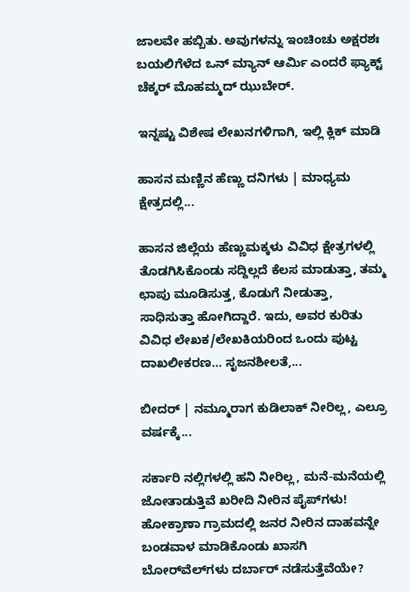ಜಾಲವೇ ಹಬ್ಬಿತು. ಅವುಗಳನ್ನು ಇಂಚಿಂಚು ಅಕ್ಷರಶಃ ಬಯಲಿಗೆಳೆದ ಒನ್ ಮ್ಯಾನ್ ಆರ್ಮಿ ಎಂದರೆ ಫ್ಯಾಕ್ಟ್ ಚೆಕ್ಕರ್ ಮೊಹಮ್ಮದ್ ಝುಬೇರ್.

ಇನ್ನಷ್ಟು ವಿಶೇಷ ಲೇಖನಗಳಿಗಾಗಿ, ಇಲ್ಲಿ ಕ್ಲಿಕ್ ಮಾಡಿ

ಹಾಸನ ಮಣ್ಣಿನ ಹೆಣ್ಣು ದನಿಗಳು | ಮಾಧ್ಯಮ ಕ್ಷೇತ್ರದಲ್ಲಿ...

ಹಾಸನ ಜಿಲ್ಲೆಯ ಹೆಣ್ಣುಮಕ್ಕಳು ವಿವಿಧ ಕ್ಷೇತ್ರಗಳಲ್ಲಿ ತೊಡಗಿಸಿಕೊಂಡು ಸದ್ದಿಲ್ಲದೆ ಕೆಲಸ ಮಾಡುತ್ತಾ, ತಮ್ಮ ಛಾಪು ಮೂಡಿಸುತ್ತ, ಕೊಡುಗೆ ನೀಡುತ್ತಾ, ಸಾಧಿಸುತ್ತಾ ಹೋಗಿದ್ದಾರೆ. ಇದು, ಅವರ ಕುರಿತು ವಿವಿಧ ಲೇಖಕ/ಲೇಖಕಿಯರಿಂದ ಒಂದು ಪುಟ್ಟ ದಾಖಲೀಕರಣ… ಸೃಜನಶೀಲತೆ,...

ಬೀದರ್ | ನಮ್ಮೂರಾಗ ಕುಡಿಲಾಕ್ ನೀರಿಲ್ಲ, ಎಲ್ರೂ ವರ್ಷಕ್ಕೆ...

ಸರ್ಕಾರಿ ನಲ್ಲಿಗಳಲ್ಲಿ ಹನಿ ನೀರಿಲ್ಲ, ಮನೆ-ಮನೆಯಲ್ಲಿ ಜೋತಾಡುತ್ತಿವೆ ಖರೀದಿ ನೀರಿನ ಪೈಪ್‌ಗಳು! ಹೋಕ್ರಾಣಾ ಗ್ರಾಮದಲ್ಲಿ ಜನರ ನೀರಿನ ದಾಹವನ್ನೇ ಬಂಡವಾಳ ಮಾಡಿಕೊಂಡು ಖಾಸಗಿ ಬೋರ್‌ವೆಲ್‌ಗಳು ದರ್ಬಾರ್‌ ನಡೆಸುತ್ತೆವೆಯೇ?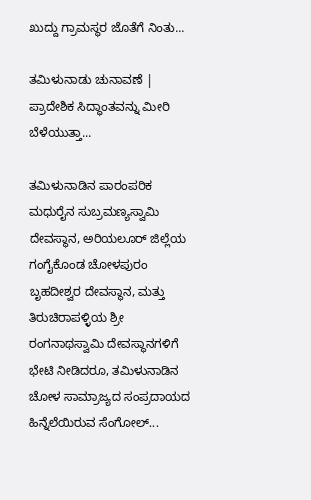ಖುದ್ದು ಗ್ರಾಮಸ್ಥರ ಜೊತೆಗೆ ನಿಂತು...

ತಮಿಳುನಾಡು ಚುನಾವಣೆ | ಪ್ರಾದೇಶಿಕ ಸಿದ್ಧಾಂತವನ್ನು ಮೀರಿ ಬೆಳೆಯುತ್ತಾ...

ತಮಿಳುನಾಡಿನ ಪಾರಂಪರಿಕ ಮಧುರೈನ ಸುಬ್ರಮಣ್ಯಸ್ವಾಮಿ ದೇವಸ್ಥಾನ, ಅರಿಯಲೂರ್ ಜಿಲ್ಲೆಯ ಗಂಗೈಕೊಂಡ ಚೋಳಪುರಂ ಬೃಹದೀಶ್ವರ ದೇವಸ್ಥಾನ, ಮತ್ತು ತಿರುಚಿರಾಪಳ್ಳಿಯ ಶ್ರೀ ರಂಗನಾಥಸ್ವಾಮಿ ದೇವಸ್ಥಾನಗಳಿಗೆ ಭೇಟಿ ನೀಡಿದರೂ, ತಮಿಳುನಾಡಿನ ಚೋಳ ಸಾಮ್ರಾಜ್ಯದ ಸಂಪ್ರದಾಯದ ಹಿನ್ನೆಲೆಯಿರುವ ಸೆಂಗೋಲ್...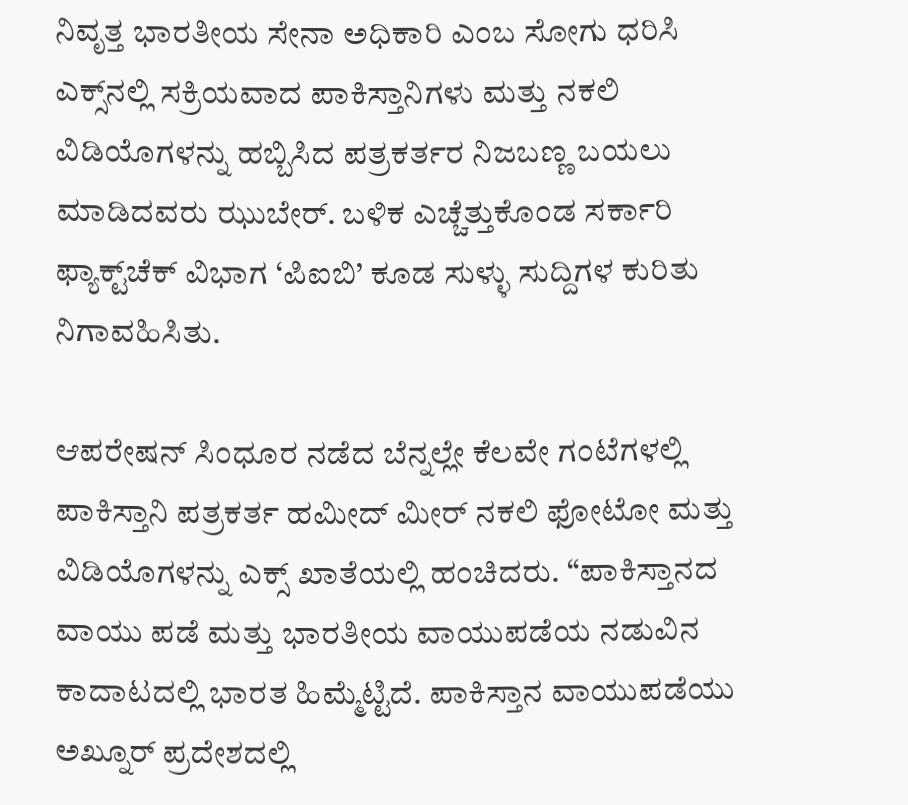ನಿವೃತ್ತ ಭಾರತೀಯ ಸೇನಾ ಅಧಿಕಾರಿ ಎಂಬ ಸೋಗು ಧರಿಸಿ ಎಕ್ಸ್‌ನಲ್ಲಿ ಸಕ್ರಿಯವಾದ ಪಾಕಿಸ್ತಾನಿಗಳು ಮತ್ತು ನಕಲಿ ವಿಡಿಯೊಗಳನ್ನು ಹಬ್ಬಿಸಿದ ಪತ್ರಕರ್ತರ ನಿಜಬಣ್ಣ ಬಯಲು ಮಾಡಿದವರು ಝುಬೇರ್. ಬಳಿಕ ಎಚ್ಚೆತ್ತುಕೊಂಡ ಸರ್ಕಾರಿ ಫ್ಯಾಕ್ಟ್‌ಚೆಕ್ ವಿಭಾಗ ‘ಪಿಐಬಿ’ ಕೂಡ ಸುಳ್ಳು ಸುದ್ದಿಗಳ ಕುರಿತು ನಿಗಾವಹಿಸಿತು.

ಆಪರೇಷನ್ ಸಿಂಧೂರ ನಡೆದ ಬೆನ್ನಲ್ಲೇ ಕೆಲವೇ ಗಂಟೆಗಳಲ್ಲಿ ಪಾಕಿಸ್ತಾನಿ ಪತ್ರಕರ್ತ ಹಮೀದ್ ಮೀರ್‌ ನಕಲಿ ಫೋಟೋ ಮತ್ತು ವಿಡಿಯೊಗಳನ್ನು ಎಕ್ಸ್‌ ಖಾತೆಯಲ್ಲಿ ಹಂಚಿದರು. “ಪಾಕಿಸ್ತಾನದ ವಾಯು ಪಡೆ ಮತ್ತು ಭಾರತೀಯ ವಾಯುಪಡೆಯ ನಡುವಿನ ಕಾದಾಟದಲ್ಲಿ ಭಾರತ ಹಿಮ್ಮೆಟ್ಟಿದೆ. ಪಾಕಿಸ್ತಾನ ವಾಯುಪಡೆಯು ಅಖ್ನೂರ್ ಪ್ರದೇಶದಲ್ಲಿ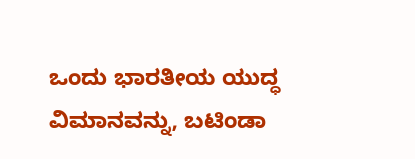ಒಂದು ಭಾರತೀಯ ಯುದ್ಧ ವಿಮಾನವನ್ನು, ಬಟಿಂಡಾ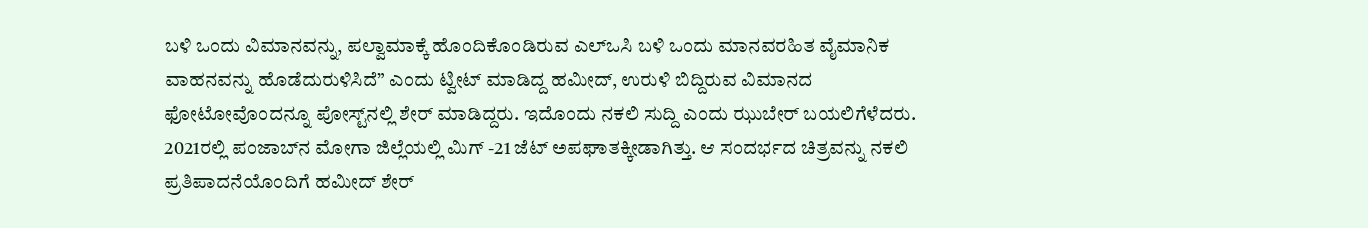ಬಳಿ ಒಂದು ವಿಮಾನವನ್ನು, ಪಲ್ವಾಮಾಕ್ಕೆ ಹೊಂದಿಕೊಂಡಿರುವ ಎಲ್‌ಒಸಿ ಬಳಿ ಒಂದು ಮಾನವರಹಿತ ವೈಮಾನಿಕ ವಾಹನವನ್ನು ಹೊಡೆದುರುಳಿಸಿದೆ” ಎಂದು ಟ್ವೀಟ್ ಮಾಡಿದ್ದ ಹಮೀದ್, ಉರುಳಿ ಬಿದ್ದಿರುವ ವಿಮಾನದ ಫೋಟೋವೊಂದನ್ನೂ ಪೋಸ್ಟ್‌ನಲ್ಲಿ ಶೇರ್ ಮಾಡಿದ್ದರು. ಇದೊಂದು ನಕಲಿ ಸುದ್ದಿ ಎಂದು ಝುಬೇರ್‌ ಬಯಲಿಗೆಳೆದರು. 2021ರಲ್ಲಿ ಪಂಜಾಬ್‌ನ ಮೋಗಾ ಜಿಲ್ಲೆಯಲ್ಲಿ ಮಿಗ್ -21 ಜೆಟ್ ಅಪಘಾತಕ್ಕೀಡಾಗಿತ್ತು. ಆ ಸಂದರ್ಭದ ಚಿತ್ರವನ್ನು ನಕಲಿ ಪ್ರತಿಪಾದನೆಯೊಂದಿಗೆ ಹಮೀದ್ ಶೇರ್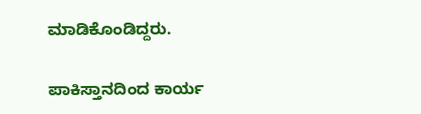ಮಾಡಿಕೊಂಡಿದ್ದರು.

ಪಾಕಿಸ್ತಾನದಿಂದ ಕಾರ್ಯ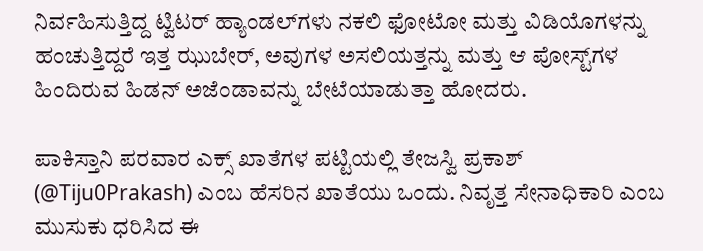ನಿರ್ವಹಿಸುತ್ತಿದ್ದ ಟ್ವಿಟರ್ ಹ್ಯಾಂಡಲ್‌ಗಳು ನಕಲಿ ಫೋಟೋ ಮತ್ತು ವಿಡಿಯೊಗಳನ್ನು ಹಂಚುತ್ತಿದ್ದರೆ ಇತ್ತ ಝುಬೇರ್‌, ಅವುಗಳ ಅಸಲಿಯತ್ತನ್ನು ಮತ್ತು ಆ ಪೋಸ್ಟ್‌ಗಳ ಹಿಂದಿರುವ ಹಿಡನ್ ಅಜೆಂಡಾವನ್ನು ಬೇಟೆಯಾಡುತ್ತಾ ಹೋದರು.

ಪಾಕಿಸ್ತಾನಿ ಪರವಾರ ಎಕ್ಸ್‌ ಖಾತೆಗಳ ಪಟ್ಟಿಯಲ್ಲಿ ತೇಜಸ್ವಿ ಪ್ರಕಾಶ್ (@Tiju0Prakash) ಎಂಬ ಹೆಸರಿನ ಖಾತೆಯು ಒಂದು. ನಿವೃತ್ತ ಸೇನಾಧಿಕಾರಿ ಎಂಬ ಮುಸುಕು ಧರಿಸಿದ ಈ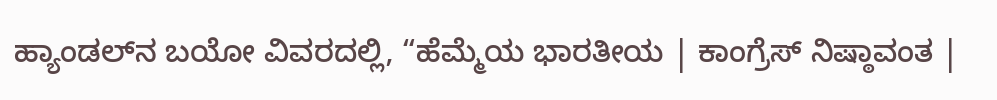ಹ್ಯಾಂಡಲ್‌ನ ಬಯೋ ವಿವರದಲ್ಲಿ, “ಹೆಮ್ಮೆಯ ಭಾರತೀಯ | ಕಾಂಗ್ರೆಸ್ ನಿಷ್ಠಾವಂತ |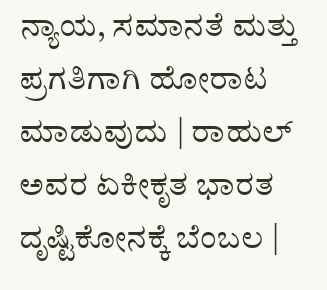ನ್ಯಾಯ, ಸಮಾನತೆ ಮತ್ತು ಪ್ರಗತಿಗಾಗಿ ಹೋರಾಟ ಮಾಡುವುದು | ರಾಹುಲ್ ಅವರ ಏಕೀಕೃತ ಭಾರತ ದೃಷ್ಟಿಕೋನಕ್ಕೆ ಬೆಂಬಲ |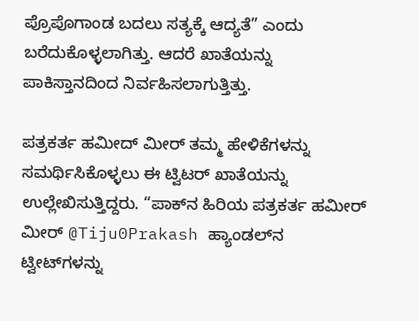ಪ್ರೊಪೊಗಾಂಡ ಬದಲು ಸತ್ಯಕ್ಕೆ ಆದ್ಯತೆ” ಎಂದು ಬರೆದುಕೊಳ್ಳಲಾಗಿತ್ತು. ಆದರೆ ಖಾತೆಯನ್ನು ಪಾಕಿಸ್ತಾನದಿಂದ ನಿರ್ವಹಿಸಲಾಗುತ್ತಿತ್ತು.

ಪತ್ರಕರ್ತ ಹಮೀದ್ ಮೀರ್‌ ತಮ್ಮ ಹೇಳಿಕೆಗಳನ್ನು ಸಮರ್ಥಿಸಿಕೊಳ್ಳಲು ಈ ಟ್ವಿಟರ್ ಖಾತೆಯನ್ನು ಉಲ್ಲೇಖಿಸುತ್ತಿದ್ದರು. “ಪಾಕ್‌ನ ಹಿರಿಯ ಪತ್ರಕರ್ತ ಹಮೀರ್ ಮೀರ್ @Tiju0Prakash ಹ್ಯಾಂಡಲ್‌ನ ಟ್ವೀಟ್‌ಗಳನ್ನು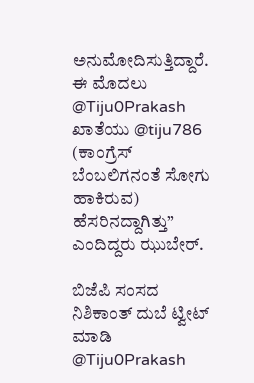ಅನುಮೋದಿಸುತ್ತಿದ್ದಾರೆ. ಈ ಮೊದಲು @Tiju0Prakash ಖಾತೆಯು @tiju786 (ಕಾಂಗ್ರೆಸ್ ಬೆಂಬಲಿಗನಂತೆ ಸೋಗು ಹಾಕಿರುವ) ಹೆಸರಿನದ್ದಾಗಿತ್ತು” ಎಂದಿದ್ದರು ಝುಬೇರ್.

ಬಿಜೆಪಿ ಸಂಸದ ನಿಶಿಕಾಂತ್ ದುಬೆ ಟ್ವೀಟ್‌ ಮಾಡಿ @Tiju0Prakash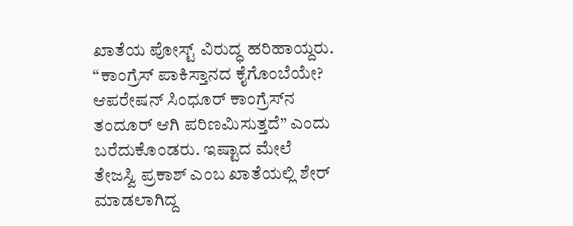ಖಾತೆಯ ಪೋಸ್ಟ್ ವಿರುದ್ಧ ಹರಿಹಾಯ್ದರು. “ಕಾಂಗ್ರೆಸ್ ಪಾಕಿಸ್ತಾನದ ಕೈಗೊಂಬೆಯೇ? ಆಪರೇಷನ್ ಸಿಂಧೂರ್ ಕಾಂಗ್ರೆಸ್‌ನ ತಂದೂರ್ ಆಗಿ ಪರಿಣಮಿಸುತ್ತದೆ” ಎಂದು ಬರೆದುಕೊಂಡರು. ಇಷ್ಟಾದ ಮೇಲೆ ತೇಜಸ್ವಿ ಪ್ರಕಾಶ್ ಎಂಬ ಖಾತೆಯಲ್ಲಿ ಶೇರ್ ಮಾಡಲಾಗಿದ್ದ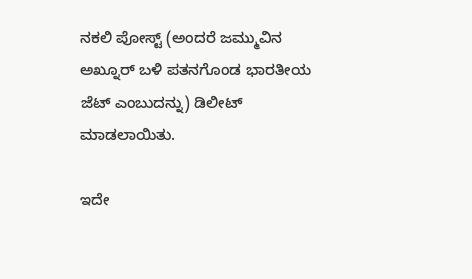ನಕಲಿ ಪೋಸ್ಟ್ (ಅಂದರೆ ಜಮ್ಮುವಿನ ಅಖ್ನೂರ್ ಬಳಿ ಪತನಗೊಂಡ ಭಾರತೀಯ ಜೆಟ್‌ ಎಂಬುದನ್ನು) ಡಿಲೀಟ್ ಮಾಡಲಾಯಿತು.

ಇದೇ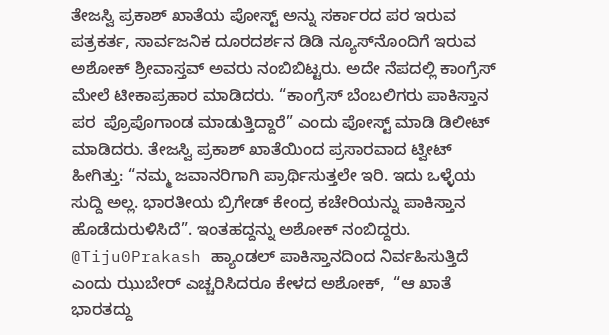ತೇಜಸ್ವಿ ಪ್ರಕಾಶ್ ಖಾತೆಯ ಪೋಸ್ಟ್ ಅನ್ನು ಸರ್ಕಾರದ ಪರ ಇರುವ ಪತ್ರಕರ್ತ, ಸಾರ್ವಜನಿಕ ದೂರದರ್ಶನ ಡಿಡಿ ನ್ಯೂಸ್‌ನೊಂದಿಗೆ ಇರುವ ಅಶೋಕ್ ಶ್ರೀವಾಸ್ತವ್ ಅವರು ನಂಬಿಬಿಟ್ಟರು. ಅದೇ ನೆಪದಲ್ಲಿ ಕಾಂಗ್ರೆಸ್ ಮೇಲೆ ಟೀಕಾಪ್ರಹಾರ ಮಾಡಿದರು. “ಕಾಂಗ್ರೆಸ್ ಬೆಂಬಲಿಗರು ಪಾಕಿಸ್ತಾನ ಪರ  ಪ್ರೊಪೊಗಾಂಡ ಮಾಡುತ್ತಿದ್ದಾರೆ” ಎಂದು ಪೋಸ್ಟ್ ಮಾಡಿ ಡಿಲೀಟ್ ಮಾಡಿದರು. ತೇಜಸ್ವಿ ಪ್ರಕಾಶ್ ಖಾತೆಯಿಂದ ಪ್ರಸಾರವಾದ ಟ್ವೀಟ್ ಹೀಗಿತ್ತು: “ನಮ್ಮ ಜವಾನರಿಗಾಗಿ ಪ್ರಾರ್ಥಿಸುತ್ತಲೇ ಇರಿ. ಇದು ಒಳ್ಳೆಯ ಸುದ್ದಿ ಅಲ್ಲ. ಭಾರತೀಯ ಬ್ರಿಗೇಡ್ ಕೇಂದ್ರ ಕಚೇರಿಯನ್ನು ಪಾಕಿಸ್ತಾನ ಹೊಡೆದುರುಳಿಸಿದೆ”. ಇಂತಹದ್ದನ್ನು ಅಶೋಕ್ ನಂಬಿದ್ದರು. @Tiju0Prakash ಹ್ಯಾಂಡಲ್ ಪಾಕಿಸ್ತಾನದಿಂದ ನಿರ್ವಹಿಸುತ್ತಿದೆ ಎಂದು ಝುಬೇರ್‌ ಎಚ್ಚರಿಸಿದರೂ ಕೇಳದ ಅಶೋಕ್,  “ಆ ಖಾತೆ ಭಾರತದ್ದು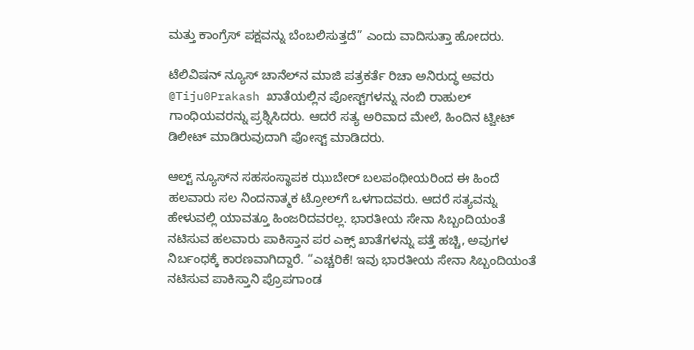ಮತ್ತು ಕಾಂಗ್ರೆಸ್ ಪಕ್ಷವನ್ನು ಬೆಂಬಲಿಸುತ್ತದೆ” ಎಂದು ವಾದಿಸುತ್ತಾ ಹೋದರು.

ಟೆಲಿವಿಷನ್‌ ನ್ಯೂಸ್ ಚಾನೆಲ್‌ನ ಮಾಜಿ ಪತ್ರಕರ್ತೆ ರಿಚಾ ಅನಿರುದ್ಧ ಅವರು @Tiju0Prakash ಖಾತೆಯಲ್ಲಿನ ಪೋಸ್ಟ್‌ಗಳನ್ನು ನಂಬಿ ರಾಹುಲ್ ಗಾಂಧಿಯವರನ್ನು ಪ್ರಶ್ನಿಸಿದರು. ಆದರೆ ಸತ್ಯ ಅರಿವಾದ ಮೇಲೆ, ಹಿಂದಿನ ಟ್ವೀಟ್ ಡಿಲೀಟ್ ಮಾಡಿರುವುದಾಗಿ ಪೋಸ್ಟ್ ಮಾಡಿದರು.

ಆಲ್ಟ್‌ ನ್ಯೂಸ್‌ನ ಸಹಸಂಸ್ಥಾಪಕ ಝುಬೇರ್ ಬಲಪಂಥೀಯರಿಂದ ಈ ಹಿಂದೆ ಹಲವಾರು ಸಲ ನಿಂದನಾತ್ಮಕ ಟ್ರೋಲ್‌ಗೆ ಒಳಗಾದವರು. ಆದರೆ ಸತ್ಯವನ್ನು ಹೇಳುವಲ್ಲಿ ಯಾವತ್ತೂ ಹಿಂಜರಿದವರಲ್ಲ. ಭಾರತೀಯ ಸೇನಾ ಸಿಬ್ಬಂದಿಯಂತೆ ನಟಿಸುವ ಹಲವಾರು ಪಾಕಿಸ್ತಾನ ಪರ ಎಕ್ಸ್ ಖಾತೆಗಳನ್ನು ಪತ್ತೆ ಹಚ್ಚಿ, ಅವುಗಳ ನಿರ್ಬಂಧಕ್ಕೆ ಕಾರಣವಾಗಿದ್ದಾರೆ. “ಎಚ್ಚರಿಕೆ! ಇವು ಭಾರತೀಯ ಸೇನಾ ಸಿಬ್ಬಂದಿಯಂತೆ ನಟಿಸುವ ಪಾಕಿಸ್ತಾನಿ ಪ್ರೊಪಗಾಂಡ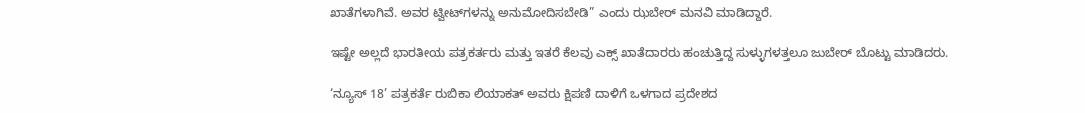ಖಾತೆಗಳಾಗಿವೆ. ಅವರ ಟ್ವೀಟ್‌ಗಳನ್ನು ಅನುಮೋದಿಸಬೇಡಿ” ಎಂದು ಝಬೇರ್ ಮನವಿ ಮಾಡಿದ್ದಾರೆ.

ಇಷ್ಟೇ ಅಲ್ಲದೆ ಭಾರತೀಯ ಪತ್ರಕರ್ತರು ಮತ್ತು ಇತರೆ ಕೆಲವು ಎಕ್ಸ್ ಖಾತೆದಾರರು ಹಂಚುತ್ತಿದ್ದ ಸುಳ್ಳುಗಳತ್ತಲೂ ಜುಬೇರ್ ಬೊಟ್ಟು ಮಾಡಿದರು.

‘ನ್ಯೂಸ್ 18’ ಪತ್ರಕರ್ತೆ ರುಬಿಕಾ ಲಿಯಾಕತ್ ಅವರು ಕ್ಷಿಪಣಿ ದಾಳಿಗೆ ಒಳಗಾದ ಪ್ರದೇಶದ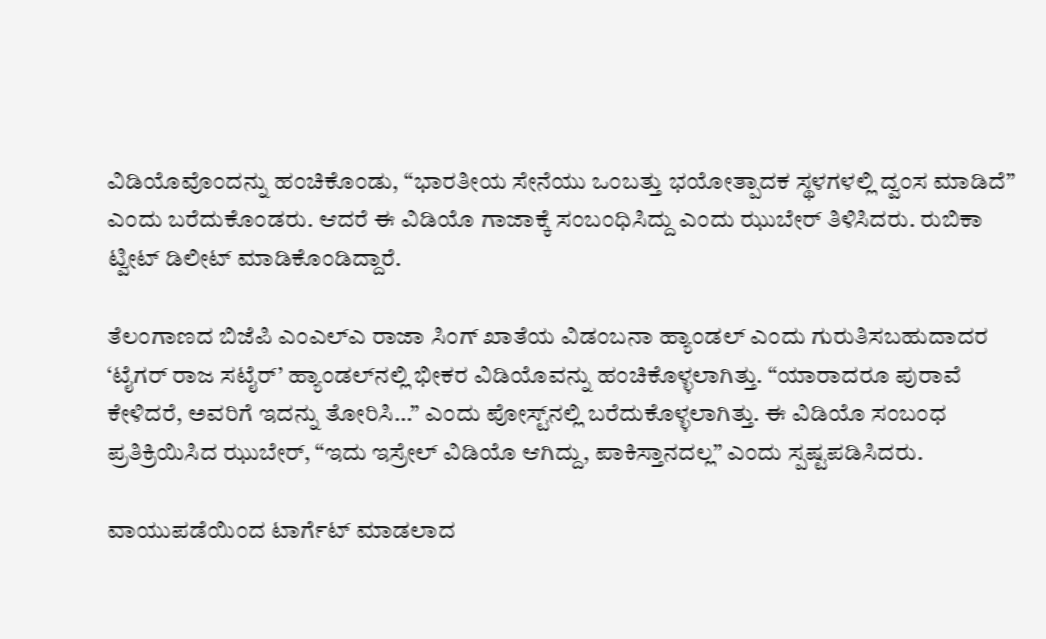ವಿಡಿಯೊವೊಂದನ್ನು ಹಂಚಿಕೊಂಡು, “ಭಾರತೀಯ ಸೇನೆಯು ಒಂಬತ್ತು ಭಯೋತ್ಪಾದಕ ಸ್ಥಳಗಳಲ್ಲಿ ದ್ವಂಸ ಮಾಡಿದೆ”  ಎಂದು ಬರೆದುಕೊಂಡರು. ಆದರೆ ಈ ವಿಡಿಯೊ ಗಾಜಾಕ್ಕೆ ಸಂಬಂಧಿಸಿದ್ದು ಎಂದು ಝುಬೇರ್ ತಿಳಿಸಿದರು. ರುಬಿಕಾ ಟ್ವೀಟ್ ಡಿಲೀಟ್ ಮಾಡಿಕೊಂಡಿದ್ದಾರೆ.

ತೆಲಂಗಾಣದ ಬಿಜೆಪಿ ಎಂಎಲ್‌ಎ ರಾಜಾ ಸಿಂಗ್‌ ಖಾತೆಯ ವಿಡಂಬನಾ ಹ್ಯಾಂಡಲ್ ಎಂದು ಗುರುತಿಸಬಹುದಾದರ ‘ಟೈಗರ್ ರಾಜ ಸಟೈರ್’ ಹ್ಯಾಂಡಲ್‌ನಲ್ಲಿ ಭೀಕರ ವಿಡಿಯೊವನ್ನು ಹಂಚಿಕೊಳ್ಳಲಾಗಿತ್ತು. “ಯಾರಾದರೂ ಪುರಾವೆ ಕೇಳಿದರೆ, ಅವರಿಗೆ ಇದನ್ನು ತೋರಿಸಿ…” ಎಂದು ಪೋಸ್ಟ್‌ನಲ್ಲಿ ಬರೆದುಕೊಳ್ಳಲಾಗಿತ್ತು. ಈ ವಿಡಿಯೊ ಸಂಬಂಧ ಪ್ರತಿಕ್ರಿಯಿಸಿದ ಝುಬೇರ್, “ಇದು ಇಸ್ರೇಲ್ ವಿಡಿಯೊ ಆಗಿದ್ದು, ಪಾಕಿಸ್ತಾನದಲ್ಲ” ಎಂದು ಸ್ಪಷ್ಟಪಡಿಸಿದರು.

ವಾಯುಪಡೆಯಿಂದ ಟಾರ್ಗೆಟ್ ಮಾಡಲಾದ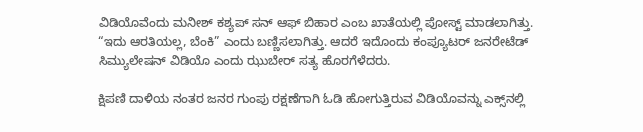ವಿಡಿಯೊವೆಂದು ಮನೀಶ್ ಕಶ್ಯಪ್ ಸನ್ ಆಫ್ ಬಿಹಾರ ಎಂಬ ಖಾತೆಯಲ್ಲಿ ಪೋಸ್ಟ್ ಮಾಡಲಾಗಿತ್ತು. “ಇದು ಆರತಿಯಲ್ಲ, ಬೆಂಕಿ” ಎಂದು ಬಣ್ಣಿಸಲಾಗಿತ್ತು. ಆದರೆ ಇದೊಂದು ಕಂಪ್ಯೂಟರ್ ಜನರೇಟೆಡ್ ಸಿಮ್ಯುಲೇಷನ್ ವಿಡಿಯೊ ಎಂದು ಝುಬೇರ್ ಸತ್ಯ ಹೊರಗೆಳೆದರು.

ಕ್ಷಿಪಣಿ ದಾಳಿಯ ನಂತರ ಜನರ ಗುಂಪು ರಕ್ಷಣೆಗಾಗಿ ಓಡಿ ಹೋಗುತ್ತಿರುವ ವಿಡಿಯೊವನ್ನು ಎಕ್ಸ್‌ನಲ್ಲಿ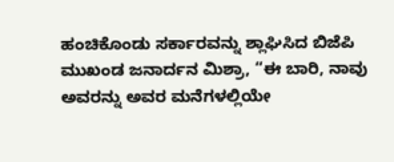ಹಂಚಿಕೊಂಡು ಸರ್ಕಾರವನ್ನು ಶ್ಲಾಘಿಸಿದ ಬಿಜೆಪಿ ಮುಖಂಡ ಜನಾರ್ದನ ಮಿಶ್ರಾ, “ಈ ಬಾರಿ, ನಾವು ಅವರನ್ನು ಅವರ ಮನೆಗಳಲ್ಲಿಯೇ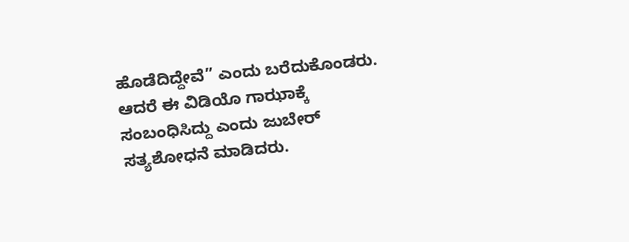ಹೊಡೆದಿದ್ದೇವೆ” ಎಂದು ಬರೆದುಕೊಂಡರು. ಆದರೆ ಈ ವಿಡಿಯೊ ಗಾಝಾಕ್ಕೆ ಸಂಬಂಧಿಸಿದ್ದು ಎಂದು ಜುಬೇರ್ ಸತ್ಯಶೋಧನೆ ಮಾಡಿದರು.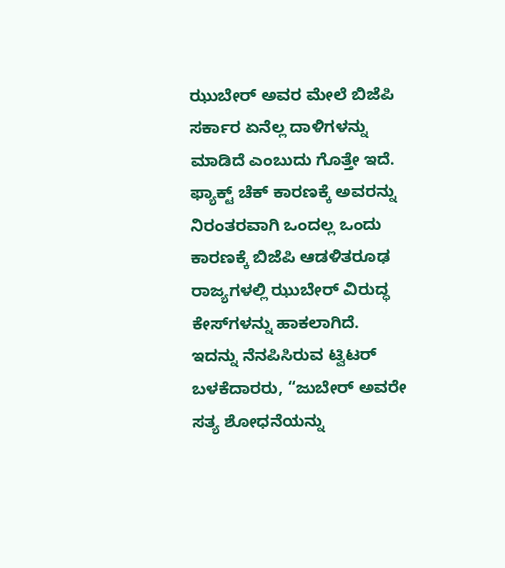ಝುಬೇರ್ ಅವರ ಮೇಲೆ ಬಿಜೆಪಿ ಸರ್ಕಾರ ಏನೆಲ್ಲ ದಾಳಿಗಳನ್ನು ಮಾಡಿದೆ ಎಂಬುದು ಗೊತ್ತೇ ಇದೆ. ಫ್ಯಾಕ್ಟ್ ಚೆಕ್ ಕಾರಣಕ್ಕೆ ಅವರನ್ನು ನಿರಂತರವಾಗಿ ಒಂದಲ್ಲ ಒಂದು ಕಾರಣಕ್ಕೆ ಬಿಜೆಪಿ ಆಡಳಿತರೂಢ ರಾಜ್ಯಗಳಲ್ಲಿ ಝುಬೇರ್ ವಿರುದ್ಧ ಕೇಸ್‌ಗಳನ್ನು ಹಾಕಲಾಗಿದೆ. ಇದನ್ನು ನೆನಪಿಸಿರುವ ಟ್ವಿಟರ್ ಬಳಕೆದಾರರು, “ಜುಬೇರ್ ಅವರೇ ಸತ್ಯ ಶೋಧನೆಯನ್ನು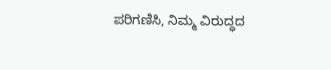ಪರಿಗಣಿಸಿ, ನಿಮ್ಮ ವಿರುದ್ಧದ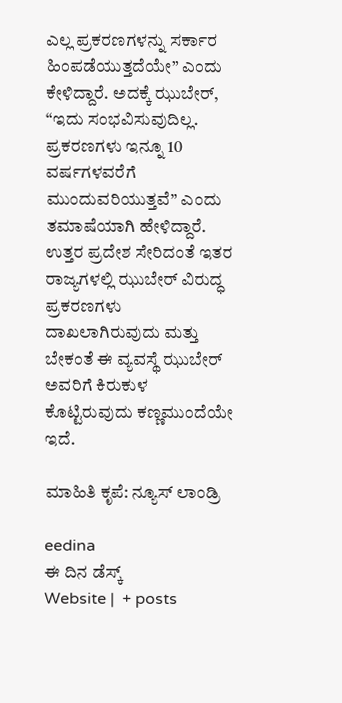ಎಲ್ಲ ಪ್ರಕರಣಗಳನ್ನು ಸರ್ಕಾರ ಹಿಂಪಡೆಯುತ್ತದೆಯೇ” ಎಂದು ಕೇಳಿದ್ದಾರೆ. ಅದಕ್ಕೆ ಝುಬೇರ್, “ಇದು ಸಂಭವಿಸುವುದಿಲ್ಲ. ಪ್ರಕರಣಗಳು ಇನ್ನೂ 10 ವರ್ಷಗಳವರೆಗೆ ಮುಂದುವರಿಯುತ್ತವೆ” ಎಂದು ತಮಾಷೆಯಾಗಿ ಹೇಳಿದ್ದಾರೆ. ಉತ್ತರ ಪ್ರದೇಶ ಸೇರಿದಂತೆ ಇತರ ರಾಜ್ಯಗಳಲ್ಲಿ ಝುಬೇರ್ ವಿರುದ್ಧ ಪ್ರಕರಣಗಳು ದಾಖಲಾಗಿರುವುದು ಮತ್ತು ಬೇಕಂತೆ ಈ ವ್ಯವಸ್ಥೆ ಝುಬೇರ್ ಅವರಿಗೆ ಕಿರುಕುಳ ಕೊಟ್ಟಿರುವುದು ಕಣ್ಣಮುಂದೆಯೇ ಇದೆ.

ಮಾಹಿತಿ ಕೃಪೆ: ನ್ಯೂಸ್ ಲಾಂಡ್ರಿ

eedina
ಈ ದಿನ ಡೆಸ್ಕ್‌
Website |  + posts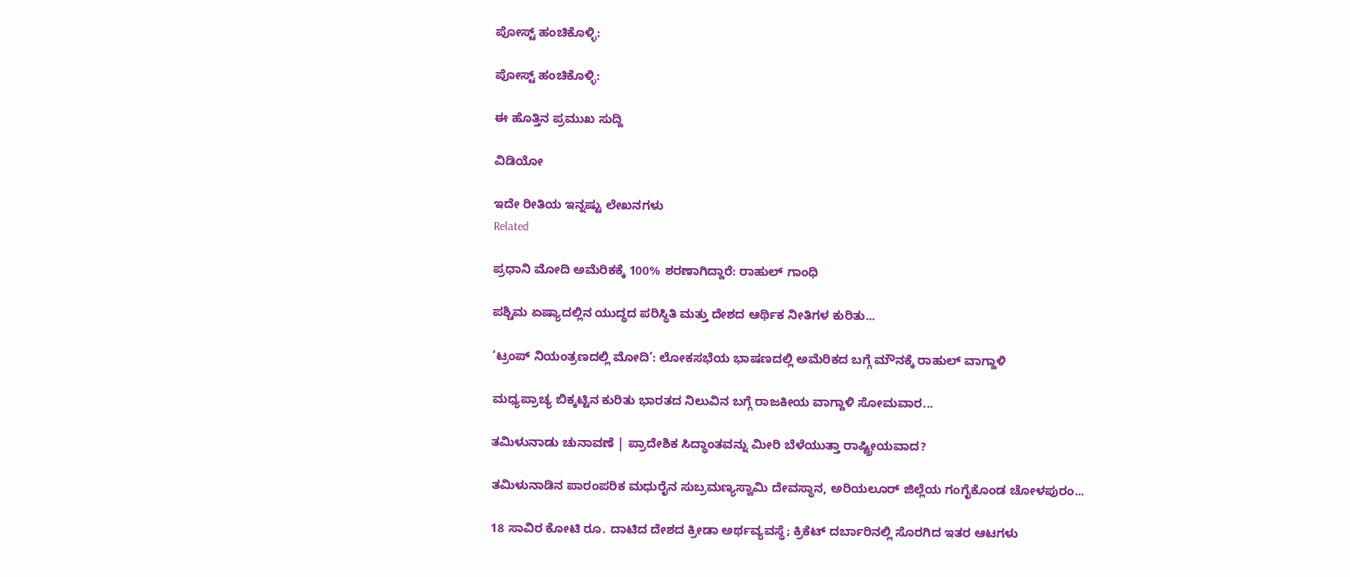ಪೋಸ್ಟ್ ಹಂಚಿಕೊಳ್ಳಿ:

ಪೋಸ್ಟ್ ಹಂಚಿಕೊಳ್ಳಿ:

ಈ ಹೊತ್ತಿನ ಪ್ರಮುಖ ಸುದ್ದಿ

ವಿಡಿಯೋ

ಇದೇ ರೀತಿಯ ಇನ್ನಷ್ಟು ಲೇಖನಗಳು
Related

ಪ್ರಧಾನಿ ಮೋದಿ ಅಮೆರಿಕಕ್ಕೆ 100% ಶರಣಾಗಿದ್ದಾರೆ: ರಾಹುಲ್ ಗಾಂಧಿ

ಪಶ್ಚಿಮ ಏಷ್ಯಾದಲ್ಲಿನ ಯುದ್ಧದ ಪರಿಸ್ಥಿತಿ ಮತ್ತು ದೇಶದ ಆರ್ಥಿಕ ನೀತಿಗಳ ಕುರಿತು...

‘ಟ್ರಂಪ್ ನಿಯಂತ್ರಣದಲ್ಲಿ ಮೋದಿ’: ಲೋಕಸಭೆಯ ಭಾಷಣದಲ್ಲಿ ಅಮೆರಿಕದ ಬಗ್ಗೆ ಮೌನಕ್ಕೆ ರಾಹುಲ್ ವಾಗ್ದಾಳಿ

ಮಧ್ಯಪ್ರಾಚ್ಯ ಬಿಕ್ಕಟ್ಟಿನ ಕುರಿತು ಭಾರತದ ನಿಲುವಿನ ಬಗ್ಗೆ ರಾಜಕೀಯ ವಾಗ್ದಾಳಿ ಸೋಮವಾರ...

ತಮಿಳುನಾಡು ಚುನಾವಣೆ | ಪ್ರಾದೇಶಿಕ ಸಿದ್ಧಾಂತವನ್ನು ಮೀರಿ ಬೆಳೆಯುತ್ತಾ ರಾಷ್ಟ್ರೀಯವಾದ?

ತಮಿಳುನಾಡಿನ ಪಾರಂಪರಿಕ ಮಧುರೈನ ಸುಬ್ರಮಣ್ಯಸ್ವಾಮಿ ದೇವಸ್ಥಾನ, ಅರಿಯಲೂರ್ ಜಿಲ್ಲೆಯ ಗಂಗೈಕೊಂಡ ಚೋಳಪುರಂ...

18 ಸಾವಿರ ಕೋಟಿ ರೂ. ದಾಟಿದ ದೇಶದ ಕ್ರೀಡಾ ಅರ್ಥವ್ಯವಸ್ಥೆ; ಕ್ರಿಕೆಟ್ ದರ್ಬಾರಿನಲ್ಲಿ ಸೊರಗಿದ ಇತರ ಆಟಗಳು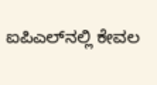ಐಪಿಎಲ್‌ನಲ್ಲಿ ಕೇವಲ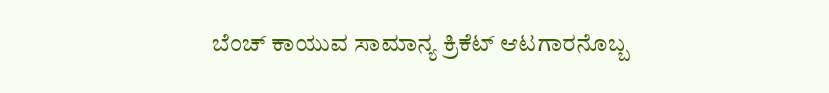ಬೆಂಚ್ ಕಾಯುವ ಸಾಮಾನ್ಯ ಕ್ರಿಕೆಟ್ ಆಟಗಾರನೊಬ್ಬ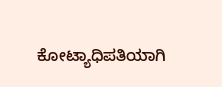ಕೋಟ್ಯಾಧಿಪತಿಯಾಗಿ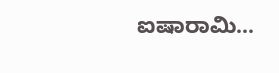ಐಷಾರಾಮಿ...